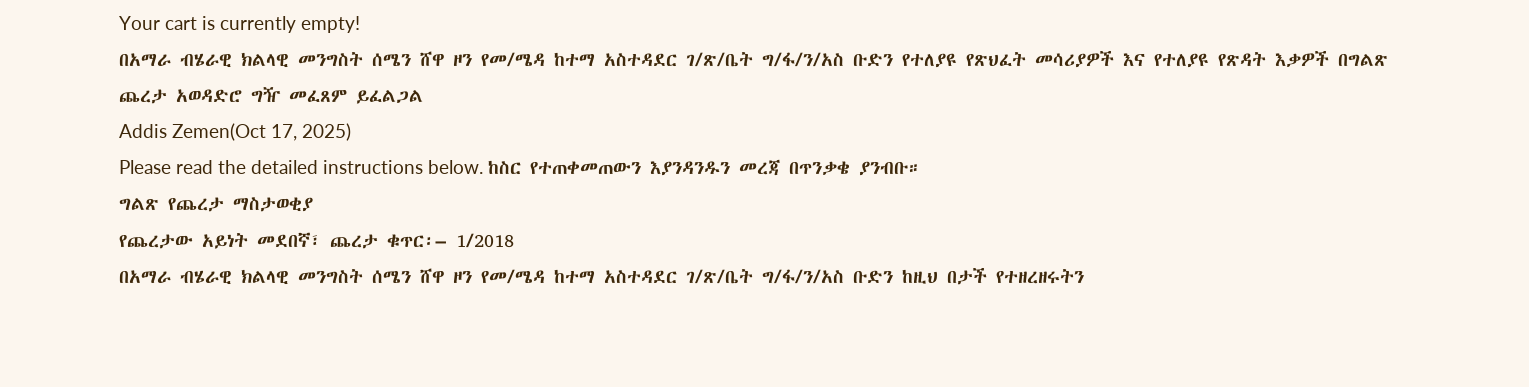Your cart is currently empty!
በአማራ ብሄራዊ ክልላዊ መንግስት ሰሜን ሸዋ ዞን የመ/ሜዳ ከተማ አስተዳደር ገ/ጽ/ቤት ግ/ፋ/ን/አስ ቡድን የተለያዩ የጽህፈት መሳሪያዎች እና የተለያዩ የጽዳት እቃዎች በግልጽ ጨረታ አወዳድሮ ግዥ መፈጸም ይፈልጋል
Addis Zemen(Oct 17, 2025)
Please read the detailed instructions below. ከስር የተጠቀመጠውን እያንዳንዱን መረጃ በጥንቃቄ ያንብቡ።
ግልጽ የጨረታ ማስታወቂያ
የጨረታው አይነት መደበኛ፣ ጨረታ ቁጥር፡– 1/2018
በአማራ ብሄራዊ ክልላዊ መንግስት ሰሜን ሸዋ ዞን የመ/ሜዳ ከተማ አስተዳደር ገ/ጽ/ቤት ግ/ፋ/ን/አስ ቡድን ከዚህ በታች የተዘረዘሩትን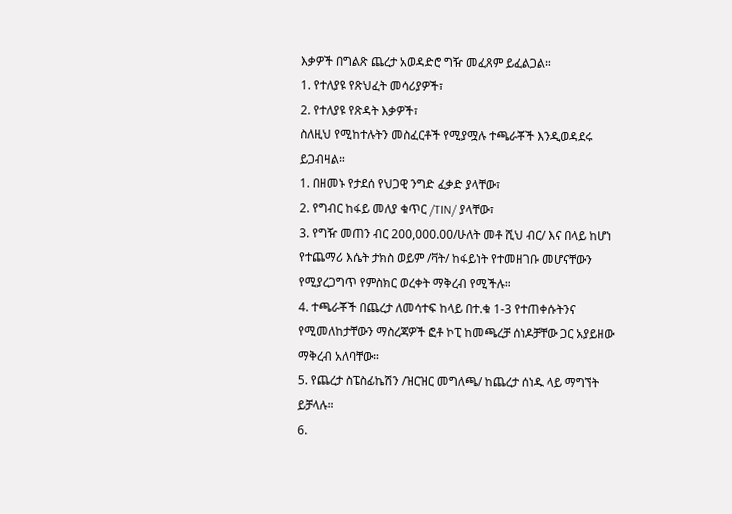እቃዎች በግልጽ ጨረታ አወዳድሮ ግዥ መፈጸም ይፈልጋል።
1. የተለያዩ የጽህፈት መሳሪያዎች፣
2. የተለያዩ የጽዳት እቃዎች፣
ስለዚህ የሚከተሉትን መስፈርቶች የሚያሟሉ ተጫራቾች እንዲወዳደሩ ይጋብዛል።
1. በዘመኑ የታደሰ የህጋዊ ንግድ ፈቃድ ያላቸው፣
2. የግብር ከፋይ መለያ ቁጥር /TIN/ ያላቸው፣
3. የግዥ መጠን ብር 200,000.00/ሁለት መቶ ሺህ ብር/ እና በላይ ከሆነ የተጨማሪ እሴት ታክስ ወይም /ቫት/ ከፋይነት የተመዘገቡ መሆናቸውን የሚያረጋግጥ የምስክር ወረቀት ማቅረብ የሚችሉ።
4. ተጫራቾች በጨረታ ለመሳተፍ ከላይ በተ.ቁ 1-3 የተጠቀሱትንና የሚመለከታቸውን ማስረጃዎች ፎቶ ኮፒ ከመጫረቻ ሰነዶቻቸው ጋር አያይዘው ማቅረብ አለባቸው።
5. የጨረታ ስፔስፊኬሽን /ዝርዝር መግለጫ/ ከጨረታ ሰነዱ ላይ ማግኘት ይቻላሉ።
6.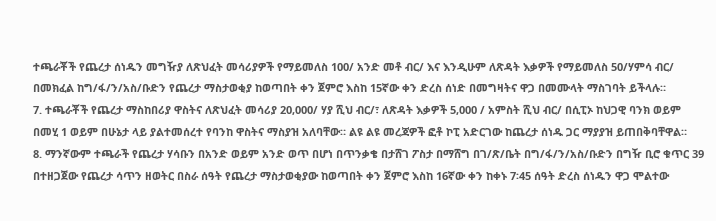ተጫራቾች የጨረታ ሰነዱን መግዥያ ለጽህፈት መሳሪያዎች የማይመለስ 100/ አንድ መቶ ብር/ እና እንዲሁም ለጽዳት እቃዎች የማይመለስ 50/ሃምሳ ብር/ በመክፈል ከግ/ፋ/ን/አስ/ቡድን የጨረታ ማስታወቂያ ከወጣበት ቀን ጀምሮ እስከ 15ኛው ቀን ድረስ ሰነድ በመግዛትና ዋጋ በመሙላት ማስገባት ይችላሉ።
7. ተጫራቾች የጨረታ ማስከበሪያ ዋስትና ለጽህፈት መሳሪያ 20,000/ ሃያ ሺህ ብር/፣ ለጽዳት እቃዎች 5,000 / አምስት ሺህ ብር/ በሲፒኦ ከህጋዊ ባንክ ወይም በመሂ 1 ወይም በሁኔታ ላይ ያልተመሰረተ የባንከ ዋስትና ማስያዝ አለባቸው። ልዩ ልዩ መረጃዎች ፎቶ ኮፒ አድርገው ከጨረታ ሰነዱ ጋር ማያያዝ ይጠበቅባቸዋል።
8. ማንኛውም ተጫራች የጨረታ ሃሳቡን በአንድ ወይም አንድ ወጥ በሆነ በጥንቃቄ በታሸገ ፖስታ በማሸግ በገ/ጽ/ቤት በግ/ፋ/ን/አስ/ቡድን በግዥ ቢሮ ቁጥር 39 በተዘጋጀው የጨረታ ሳጥን ዘወትር በስራ ሰዓት የጨረታ ማስታወቂያው ከወጣበት ቀን ጀምሮ እስከ 16ኛው ቀን ከቀኑ 7፡45 ሰዓት ድረስ ሰነዱን ዋጋ ሞልተው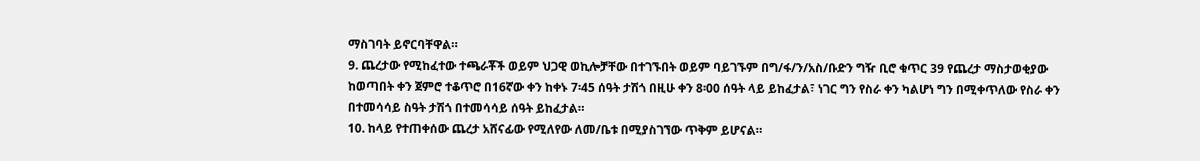ማስገባት ይኖርባቸዋል።
9. ጨረታው የሚከፈተው ተጫራቾች ወይም ህጋዊ ወኪሎቻቸው በተገኙበት ወይም ባይገኙም በግ/ፋ/ን/አስ/ቡድን ግዥ ቢሮ ቁጥር 39 የጨረታ ማስታወቂያው ከወጣበት ቀን ጀምሮ ተቆጥሮ በ16ኛው ቀን ከቀኑ 7፡45 ሰዓት ታሽጎ በዚሁ ቀን 8፡00 ሰዓት ላይ ይከፈታል፣ ነገር ግን የስራ ቀን ካልሆነ ግን በሚቀጥለው የስራ ቀን በተመሳሳይ ስዓት ታሽጎ በተመሳሳይ ሰዓት ይከፈታል።
10. ከላይ የተጠቀሰው ጨረታ አሸናፊው የሚለየው ለመ/ቤቱ በሚያስገኘው ጥቅም ይሆናል።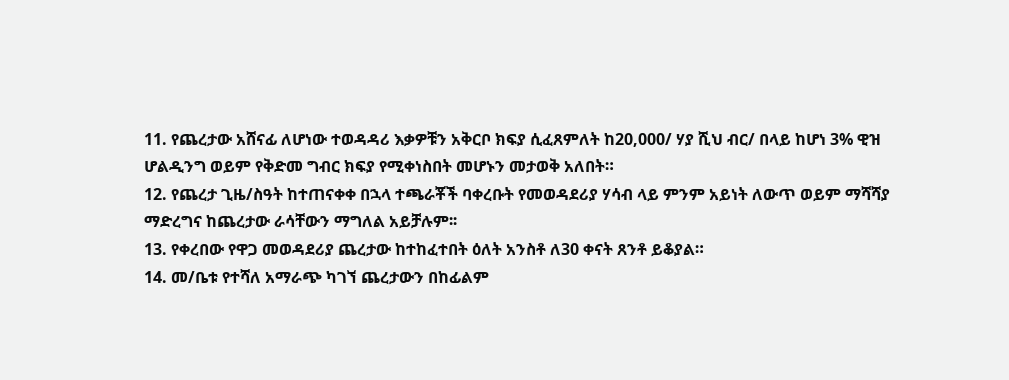11. የጨረታው አሸናፊ ለሆነው ተወዳዳሪ እቃዎቹን አቅርቦ ክፍያ ሲፈጸምለት ከ20,000/ ሃያ ሺህ ብር/ በላይ ከሆነ 3% ዊዝ ሆልዲንግ ወይም የቅድመ ግብር ክፍያ የሚቀነስበት መሆኑን መታወቅ አለበት።
12. የጨረታ ጊዜ/ስዓት ከተጠናቀቀ በኋላ ተጫራቾች ባቀረቡት የመወዳደሪያ ሃሳብ ላይ ምንም አይነት ለውጥ ወይም ማሻሻያ ማድረግና ከጨረታው ራሳቸውን ማግለል አይቻሉም፡፡
13. የቀረበው የዋጋ መወዳደሪያ ጨረታው ከተከፈተበት ዕለት አንስቶ ለ30 ቀናት ጸንቶ ይቆያል።
14. መ/ቤቱ የተሻለ አማራጭ ካገኘ ጨረታውን በከፊልም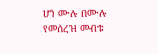ሆነ ሙሉ በሙሉ የመሰረዝ መብቱ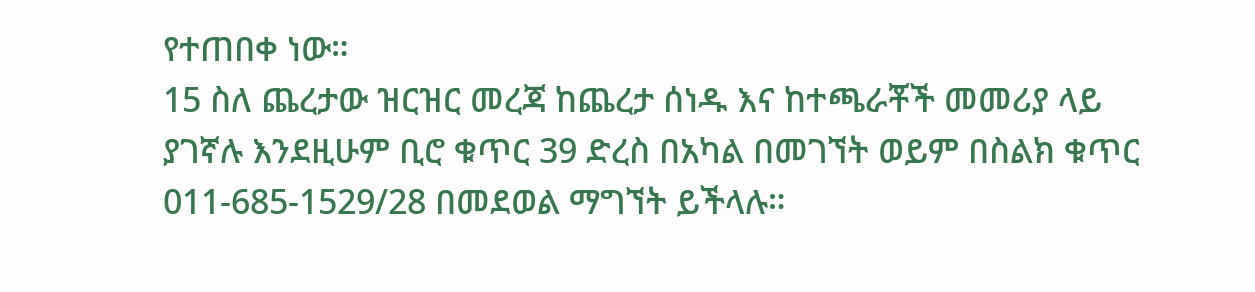የተጠበቀ ነው።
15 ስለ ጨረታው ዝርዝር መረጃ ከጨረታ ሰነዱ እና ከተጫራቾች መመሪያ ላይ ያገኛሉ እንደዚሁም ቢሮ ቁጥር 39 ድረስ በአካል በመገኘት ወይም በስልክ ቁጥር 011-685-1529/28 በመደወል ማግኘት ይችላሉ።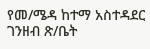የመ/ሜዳ ከተማ አስተዳደር ገንዘብ ጽ/ቤት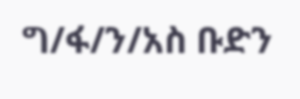ግ/ፋ/ን/አስ ቡድን